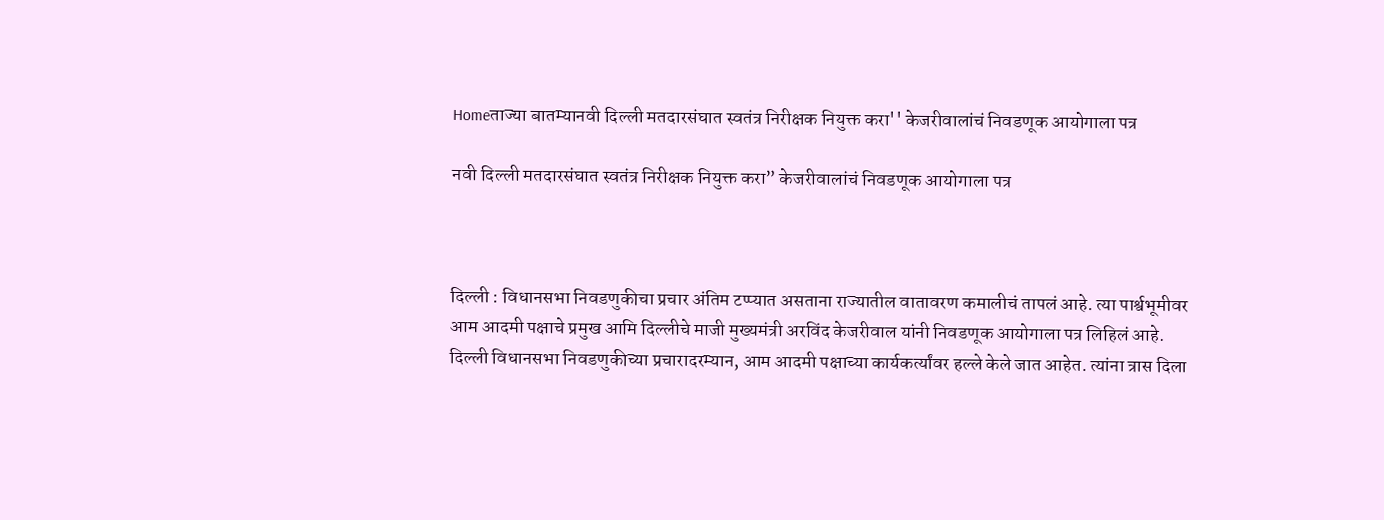Homeताज्या बातम्यानवी दिल्ली मतदारसंघात स्वतंत्र निरीक्षक नियुक्त करा'' केजरीवालांचं निवडणूक आयोगाला पत्र

नवी दिल्ली मतदारसंघात स्वतंत्र निरीक्षक नियुक्त करा” केजरीवालांचं निवडणूक आयोगाला पत्र



दिल्ली : विधानसभा निवडणुकीचा प्रचार अंतिम टप्प्यात असताना राज्यातील वातावरण कमालीचं तापलं आहे. त्या पार्श्वभूमीवर आम आदमी पक्षाचे प्रमुख आमि दिल्लीचे माजी मुख्यमंत्री अरविंद केजरीवाल यांनी निवडणूक आयोगाला पत्र लिहिलं आहे.
दिल्ली विधानसभा निवडणुकीच्या प्रचारादरम्यान, आम आदमी पक्षाच्या कार्यकर्त्यांवर हल्ले केले जात आहेत. त्यांना त्रास दिला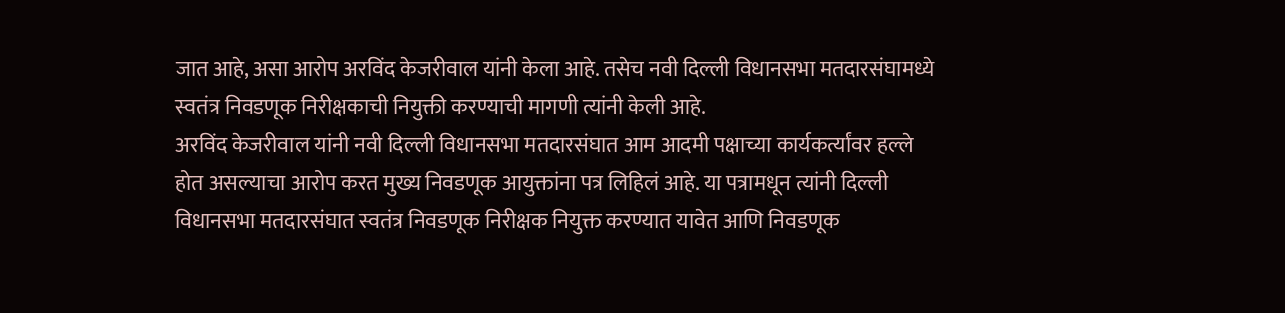जात आहे, असा आरोप अरविंद केजरीवाल यांनी केला आहे. तसेच नवी दिल्ली विधानसभा मतदारसंघामध्ये स्वतंत्र निवडणूक निरीक्षकाची नियुक्ती करण्याची मागणी त्यांनी केली आहे.
अरविंद केजरीवाल यांनी नवी दिल्ली विधानसभा मतदारसंघात आम आदमी पक्षाच्या कार्यकर्त्यांवर हल्ले होत असल्याचा आरोप करत मुख्य निवडणूक आयुक्तांना पत्र लिहिलं आहे. या पत्रामधून त्यांनी दिल्ली विधानसभा मतदारसंघात स्वतंत्र निवडणूक निरीक्षक नियुक्त करण्यात यावेत आणि निवडणूक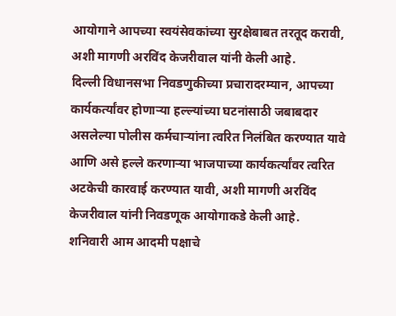आयोगाने आपच्या स्वयंसेवकांच्या सुरक्षेबाबत तरतूद करावी, अशी मागणी अरविंद केजरीवाल यांनी केली आहे.
दिल्ली विधानसभा निवडणुकीच्या प्रचारादरम्यान, आपच्या कार्यकर्त्यांवर होणाऱ्या हल्ल्यांच्या घटनांसाठी जबाबदार असलेल्या पोलीस कर्मचाऱ्यांना त्वरित निलंबित करण्यात यावे आणि असे हल्ले करणाऱ्या भाजपाच्या कार्यकर्त्यांवर त्वरित अटकेची कारवाई करण्यात यावी, अशी मागणी अरविंद केजरीवाल यांनी निवडणूक आयोगाकडे केली आहे.
शनिवारी आम आदमी पक्षाचे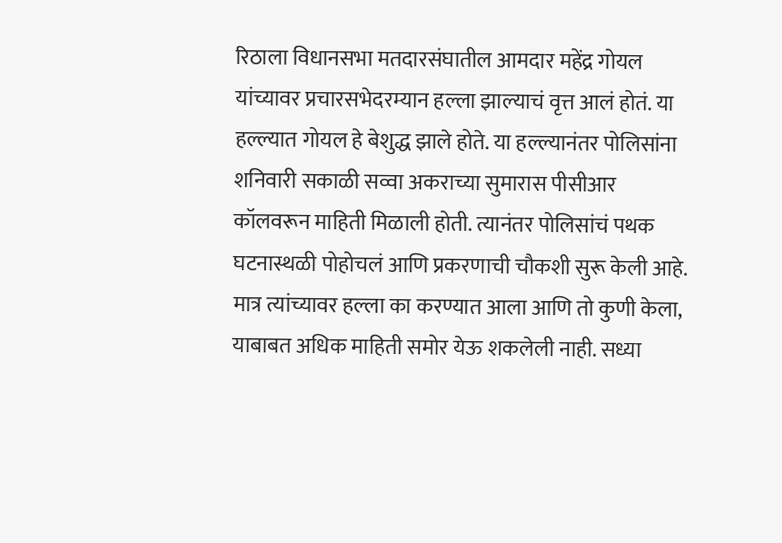रिठाला विधानसभा मतदारसंघातील आमदार महेंद्र गोयल यांच्यावर प्रचारसभेदरम्यान हल्ला झाल्याचं वृत्त आलं होतं. या हल्ल्यात गोयल हे बेशुद्ध झाले होते. या हल्ल्यानंतर पोलिसांना शनिवारी सकाळी सव्वा अकराच्या सुमारास पीसीआर कॉलवरून माहिती मिळाली होती. त्यानंतर पोलिसांचं पथक घटनास्थळी पोहोचलं आणि प्रकरणाची चौकशी सुरू केली आहे. मात्र त्यांच्यावर हल्ला का करण्यात आला आणि तो कुणी केला, याबाबत अधिक माहिती समोर येऊ शकलेली नाही. सध्या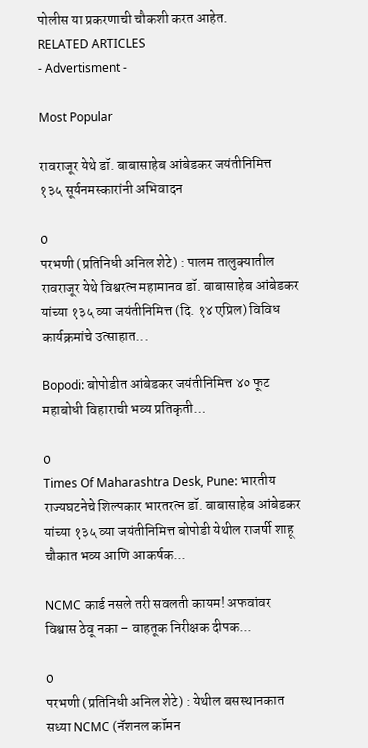पोलीस या प्रकरणाची चौकशी करत आहेत.
RELATED ARTICLES
- Advertisment -

Most Popular

रावराजूर येथे डॉ. बाबासाहेब आंबेडकर जयंतीनिमित्त १३५ सूर्यनमस्कारांनी अभिवादन

0
परभणी (प्रतिनिधी अनिल शेटे) : पालम तालुक्यातील रावराजूर येथे विश्वरत्न महामानव डॉ. बाबासाहेब आंबेडकर यांच्या १३५ व्या जयंतीनिमित्त (दि. १४ एप्रिल) विविध कार्यक्रमांचे उत्साहात...

Bopodi: बोपोडीत आंबेडकर जयंतीनिमित्त ४० फूट महाबोधी विहाराची भव्य प्रतिकृती…

0
Times Of Maharashtra Desk, Pune: भारतीय राज्यघटनेचे शिल्पकार भारतरत्न डॉ. बाबासाहेब आंबेडकर यांच्या १३५ व्या जयंतीनिमित्त बोपोडी येथील राजर्षी शाहू चौकात भव्य आणि आकर्षक...

NCMC कार्ड नसले तरी सवलती कायम! अफवांवर विश्वास ठेवू नका – वाहतूक निरीक्षक दीपक...

0
परभणी (प्रतिनिधी अनिल शेटे) : येथील बसस्थानकात सध्या NCMC (नॅशनल कॉमन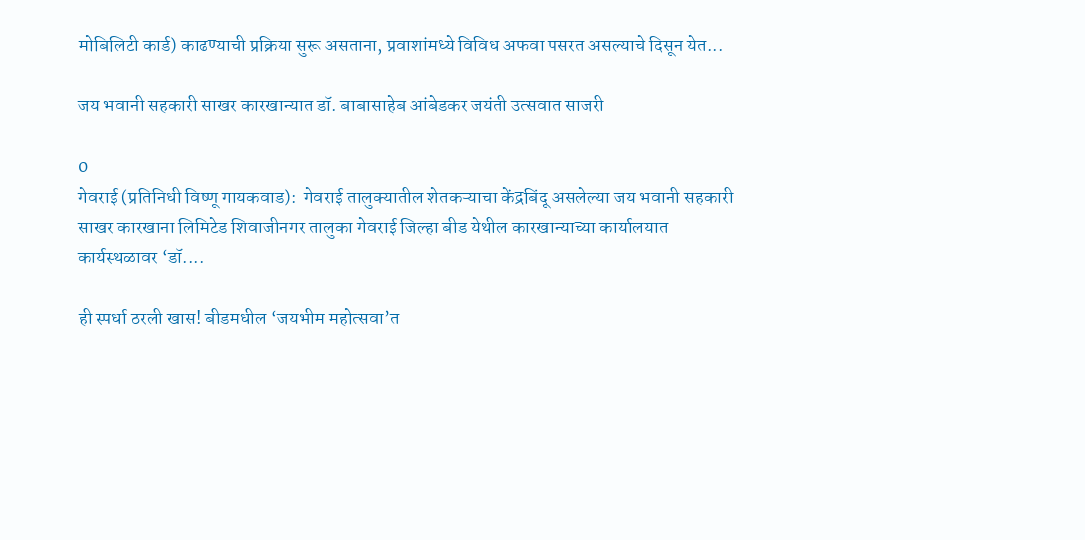मोबिलिटी कार्ड) काढण्याची प्रक्रिया सुरू असताना, प्रवाशांमध्ये विविध अफवा पसरत असल्याचे दिसून येत...

जय भवानी सहकारी साखर कारखान्यात डॉ. बाबासाहेब आंबेडकर जयंती उत्सवात साजरी

0
गेवराई (प्रतिनिधी विष्णू गायकवाड):  गेवराई तालुक्यातील शेतकऱ्याचा केंद्रबिंदू असलेल्या जय भवानी सहकारी साखर कारखाना लिमिटेड शिवाजीनगर तालुका गेवराई जिल्हा बीड येथील कारखान्याच्या कार्यालयात कार्यस्थळावर ‘डॉ....

ही स्पर्धा ठरली खास! बीडमधील ‘जयभीम महोत्सवा’त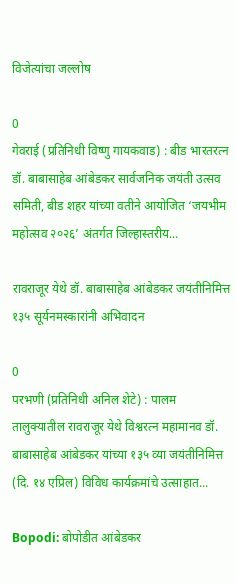विजेत्यांचा जल्लोष

0
गेवराई (प्रतिनिधी विष्णु गायकवाड) : बीड भारतरत्न डॉ. बाबासाहेब आंबेडकर सार्वजनिक जयंती उत्सव समिती, बीड शहर यांच्या वतीने आयोजित ‘जयभीम महोत्सव २०२६’ अंतर्गत जिल्हास्तरीय...

रावराजूर येथे डॉ. बाबासाहेब आंबेडकर जयंतीनिमित्त १३५ सूर्यनमस्कारांनी अभिवादन

0
परभणी (प्रतिनिधी अनिल शेटे) : पालम तालुक्यातील रावराजूर येथे विश्वरत्न महामानव डॉ. बाबासाहेब आंबेडकर यांच्या १३५ व्या जयंतीनिमित्त (दि. १४ एप्रिल) विविध कार्यक्रमांचे उत्साहात...

Bopodi: बोपोडीत आंबेडकर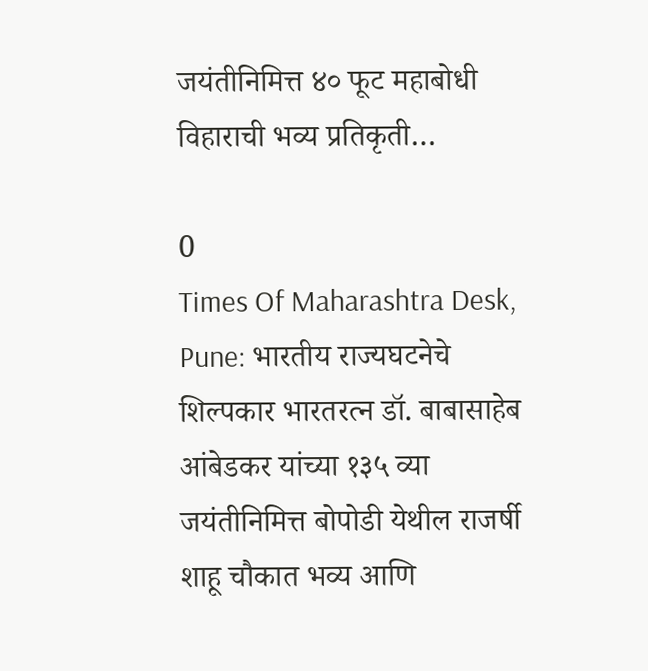जयंतीनिमित्त ४० फूट महाबोधी विहाराची भव्य प्रतिकृती…

0
Times Of Maharashtra Desk, Pune: भारतीय राज्यघटनेचे शिल्पकार भारतरत्न डॉ. बाबासाहेब आंबेडकर यांच्या १३५ व्या जयंतीनिमित्त बोपोडी येथील राजर्षी शाहू चौकात भव्य आणि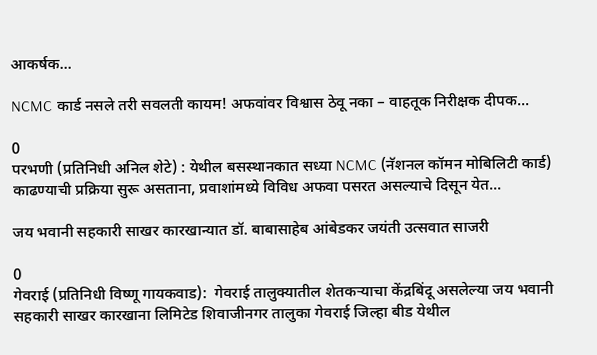आकर्षक...

NCMC कार्ड नसले तरी सवलती कायम! अफवांवर विश्वास ठेवू नका – वाहतूक निरीक्षक दीपक...

0
परभणी (प्रतिनिधी अनिल शेटे) : येथील बसस्थानकात सध्या NCMC (नॅशनल कॉमन मोबिलिटी कार्ड) काढण्याची प्रक्रिया सुरू असताना, प्रवाशांमध्ये विविध अफवा पसरत असल्याचे दिसून येत...

जय भवानी सहकारी साखर कारखान्यात डॉ. बाबासाहेब आंबेडकर जयंती उत्सवात साजरी

0
गेवराई (प्रतिनिधी विष्णू गायकवाड):  गेवराई तालुक्यातील शेतकऱ्याचा केंद्रबिंदू असलेल्या जय भवानी सहकारी साखर कारखाना लिमिटेड शिवाजीनगर तालुका गेवराई जिल्हा बीड येथील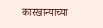कारखान्याच्या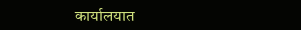कार्यालयात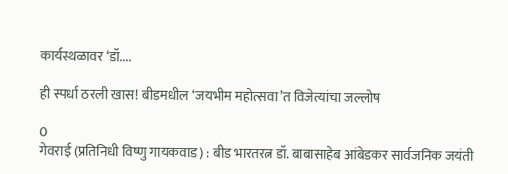कार्यस्थळावर ‘डॉ....

ही स्पर्धा ठरली खास! बीडमधील ‘जयभीम महोत्सवा’त विजेत्यांचा जल्लोष

0
गेवराई (प्रतिनिधी विष्णु गायकवाड) : बीड भारतरत्न डॉ. बाबासाहेब आंबेडकर सार्वजनिक जयंती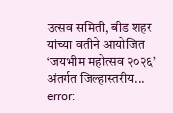उत्सव समिती, बीड शहर यांच्या वतीने आयोजित ‘जयभीम महोत्सव २०२६’ अंतर्गत जिल्हास्तरीय...
error: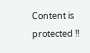Content is protected !!